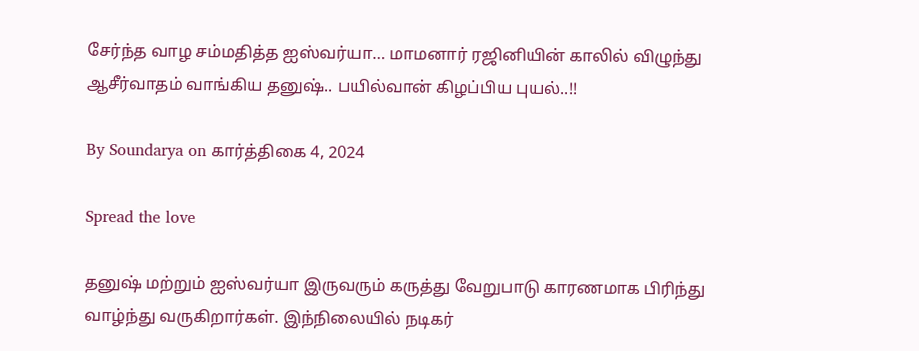சேர்ந்த வாழ சம்மதித்த ஐஸ்வர்யா… மாமனார் ரஜினியின் காலில் விழுந்து ஆசீர்வாதம் வாங்கிய தனுஷ்.. பயில்வான் கிழப்பிய புயல்..!!

By Soundarya on கார்த்திகை 4, 2024

Spread the love

தனுஷ் மற்றும் ஐஸ்வர்யா இருவரும் கருத்து வேறுபாடு காரணமாக பிரிந்து வாழ்ந்து வருகிறார்கள். இந்நிலையில் நடிகர்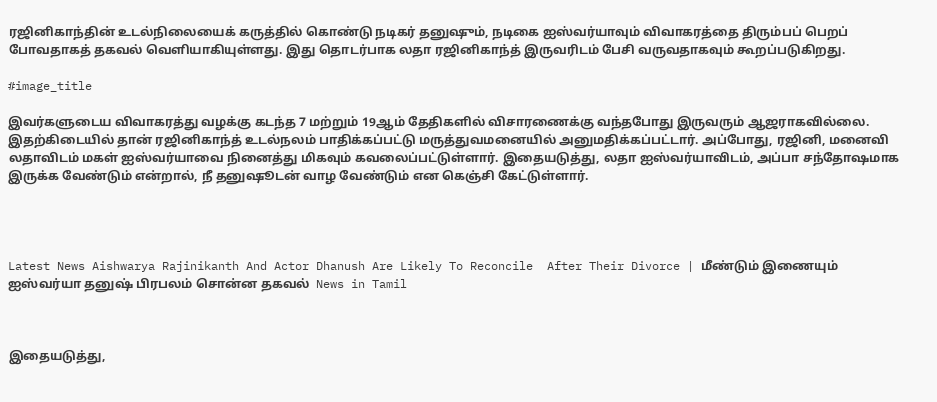ரஜினிகாந்தின் உடல்நிலையைக் கருத்தில் கொண்டு நடிகர் தனுஷும், நடிகை ஐஸ்வர்யாவும் விவாகரத்தை திரும்பப் பெறப் போவதாகத் தகவல் வெளியாகியுள்ளது. இது தொடர்பாக லதா ரஜினிகாந்த் இருவரிடம் பேசி வருவதாகவும் கூறப்படுகிறது.

#image_title

இவர்களுடைய விவாகரத்து வழக்கு கடந்த 7 மற்றும் 19ஆம் தேதிகளில் விசாரணைக்கு வந்தபோது இருவரும் ஆஜராகவில்லை. இதற்கிடையில் தான் ரஜினிகாந்த் உடல்நலம் பாதிக்கப்பட்டு மருத்துவமனையில் அனுமதிக்கப்பட்டார். அப்போது, ரஜினி, மனைவி லதாவிடம் மகள் ஐஸ்வர்யாவை நினைத்து மிகவும் கவலைப்பட்டுள்ளார். இதையடுத்து, லதா ஐஸ்வர்யாவிடம், அப்பா சந்தோஷமாக இருக்க வேண்டும் என்றால், நீ தனுஷூடன் வாழ வேண்டும் என கெஞ்சி கேட்டுள்ளார்.




Latest News Aishwarya Rajinikanth And Actor Dhanush Are Likely To Reconcile  After Their Divorce | மீண்டும் இணையும் ஐஸ்வர்யா தனுஷ் பிரபலம் சொன்ன தகவல்  News in Tamil



இதையடுத்து,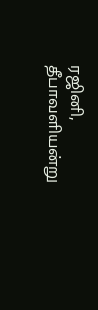ரஜினி, தீபாவளியன்று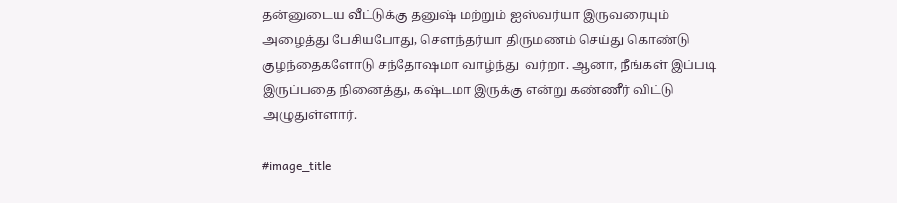தன்னுடைய வீட்டுக்கு தனுஷ் மற்றும் ஐஸ்வர்யா இருவரையும் அழைத்து பேசியபோது, சௌந்தர்யா திருமணம் செய்து கொண்டு குழந்தைகளோடு சந்தோஷமா வாழ்ந்து  வர்றா. ஆனா, நீங்கள் இப்படி இருப்பதை நினைத்து, கஷ்டமா இருக்கு என்று கண்ணீர் விட்டு அழுதுள்ளார்.

#image_title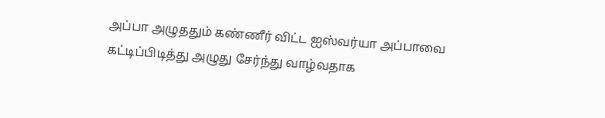அப்பா அழுததும் கண்ணீர் விட்ட ஐஸ்வர்யா அப்பாவை கட்டிப்பிடித்து அழுது சேர்ந்து வாழ்வதாக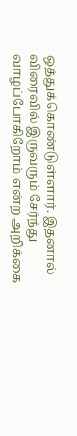ஒத்துக்கொண்டுள்ளார். இதனால் விரைவில் இருவரும் சேர்ந்து வாழப்போகிறோம் என்ற அறிக்கை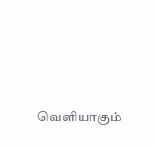வெளியாகும்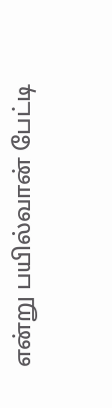என்று பயில்வான் பேட்டி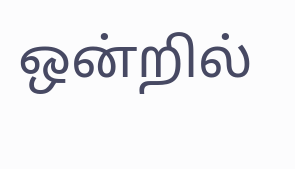ஒன்றில்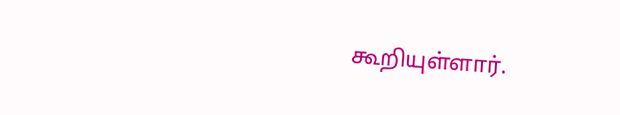கூறியுள்ளார்.